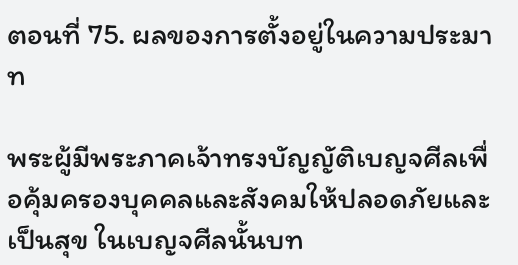ตอนที่ 75. ผลของการตั้งอยู่ในความประมาท

พระผู้มีพระภาคเจ้าทรงบัญญัติเบญจศีลเพื่อคุ้มครองบุคคลและสังคมให้ปลอดภัยและเป็นสุข ในเบญจศีลนั้นบท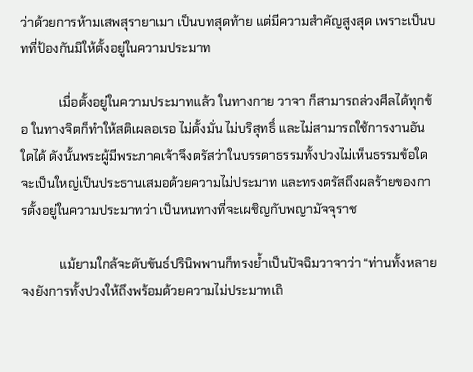ว่าด้วยการห้ามเสพสุรายาเมา เป็นบทสุดท้าย แต่มีความสำคัญสูงสุด เพราะเป็นบทที่ป้องกันมิให้ตั้งอยู่ในความประมาท

            เมื่อตั้งอยู่ในความประมาทแล้ว ในทางกาย วาจา ก็สามารถล่วงศีลได้ทุกข้อ ในทางจิตก็ทำให้สติเผลอเรอ ไม่ตั้งมั่น ไม่บริสุทธิ์ และไม่สามารถใช้การงานอันใดได้ ดังนั้นพระผู้มีพระภาคเจ้าจึงตรัสว่าในบรรดาธรรมทั้งปวงไม่เห็นธรรมข้อใดจะเป็นใหญ่เป็นประธานเสมอด้วยความไม่ประมาท และทรงตรัสถึงผลร้ายของการตั้งอยู่ในความประมาทว่า เป็นหนทางที่จะเผชิญกับพญามัจจุราช

            แม้ยามใกล้จะดับขันธ์ปรินิพพานก็ทรงย้ำเป็นปัจฉิมวาจาว่า “ท่านทั้งหลายจงยังการทั้งปวงให้ถึงพร้อมด้วยความไม่ประมาทเถิ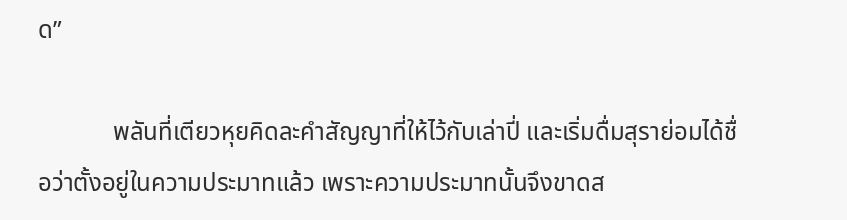ด”

            พลันที่เตียวหุยคิดละคำสัญญาที่ให้ไว้กับเล่าปี่ และเริ่มดื่มสุราย่อมได้ชื่อว่าตั้งอยู่ในความประมาทแล้ว เพราะความประมาทนั้นจึงขาดส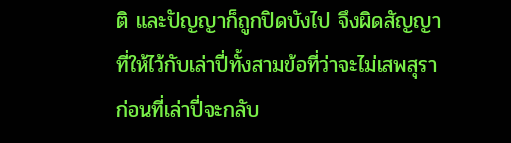ติ และปัญญาก็ถูกปิดบังไป จึงผิดสัญญาที่ให้ไว้กับเล่าปี่ทั้งสามข้อที่ว่าจะไม่เสพสุราก่อนที่เล่าปี่จะกลับ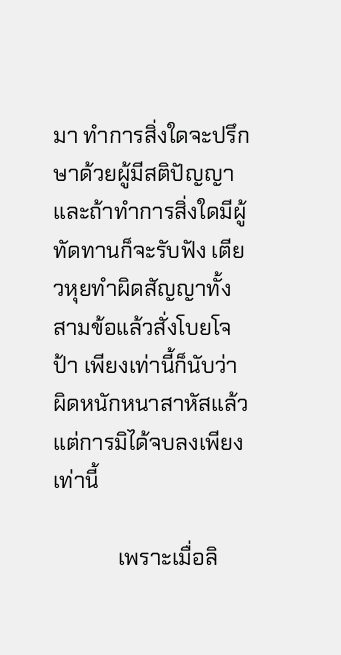มา ทำการสิ่งใดจะปรึกษาด้วยผู้มีสติปัญญา และถ้าทำการสิ่งใดมีผู้ทัดทานก็จะรับฟัง เตียวหุยทำผิดสัญญาทั้งสามข้อแล้วสั่งโบยโจป้า เพียงเท่านี้ก็นับว่าผิดหนักหนาสาหัสแล้ว แต่การมิได้จบลงเพียงเท่านี้

            เพราะเมื่อลิ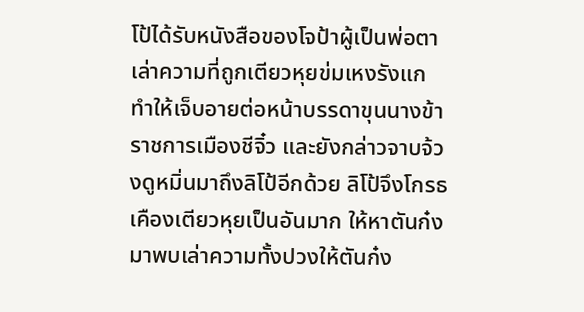โป้ได้รับหนังสือของโจป้าผู้เป็นพ่อตา เล่าความที่ถูกเตียวหุยข่มเหงรังแก ทำให้เจ็บอายต่อหน้าบรรดาขุนนางข้าราชการเมืองชีจิ๋ว และยังกล่าวจาบจ้วงดูหมิ่นมาถึงลิโป้อีกด้วย ลิโป้จึงโกรธเคืองเตียวหุยเป็นอันมาก ให้หาตันก๋งมาพบเล่าความทั้งปวงให้ตันก๋ง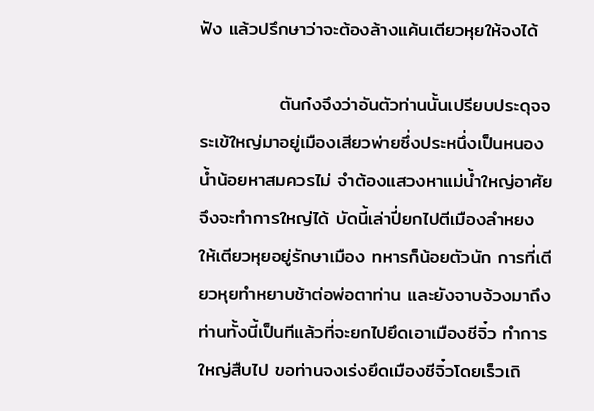ฟัง แล้วปรึกษาว่าจะต้องล้างแค้นเตียวหุยให้จงได้

            ตันก๋งจึงว่าอันตัวท่านนั้นเปรียบประดุจจระเข้ใหญ่มาอยู่เมืองเสียวพ่ายซึ่งประหนึ่งเป็นหนองน้ำน้อยหาสมควรไม่ จำต้องแสวงหาแม่น้ำใหญ่อาศัยจึงจะทำการใหญ่ได้ บัดนี้เล่าปี่ยกไปตีเมืองลำหยง ให้เตียวหุยอยู่รักษาเมือง ทหารก็น้อยตัวนัก การที่เตียวหุยทำหยาบช้าต่อพ่อตาท่าน และยังจาบจ้วงมาถึงท่านทั้งนี้เป็นทีแล้วที่จะยกไปยึดเอาเมืองชีจิ๋ว ทำการใหญ่สืบไป ขอท่านจงเร่งยึดเมืองชีจิ๋วโดยเร็วเถิ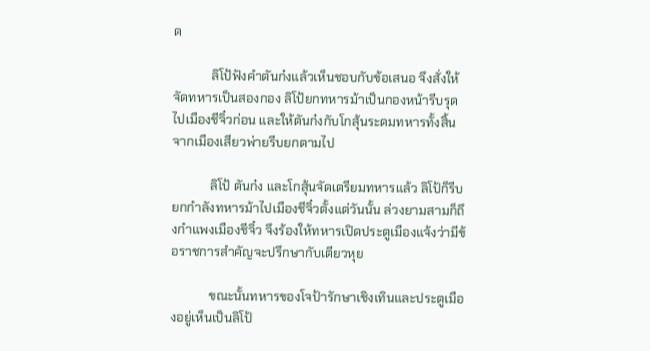ด

            ลิโป้ฟังคำตันก๋งแล้วเห็นชอบกับข้อเสนอ จึงสั่งให้จัดทหารเป็นสองกอง ลิโป้ยกทหารม้าเป็นกองหน้ารีบรุดไปเมืองชีจิ๋วก่อน และให้ตันก๋งกับโกสุ้นระดมทหารทั้งสิ้นจากเมืองเสียวพ่ายรีบยกตามไป

            ลิโป้ ตันก๋ง และโกสุ้นจัดเตรียมทหารแล้ว ลิโป้ก็รีบยกกำลังทหารม้าไปเมืองชีจิ๋วตั้งแต่วันนั้น ล่วงยามสามก็ถึงกำแพงเมืองชีจิ๋ว จึงร้องให้ทหารเปิดประตูเมืองแจ้งว่ามีข้อราชการสำคัญจะปรึกษากับเตียวหุย

            ขณะนั้นทหารของโจป้ารักษาเชิงเทินและประตูเมืองอยู่เห็นเป็นลิโป้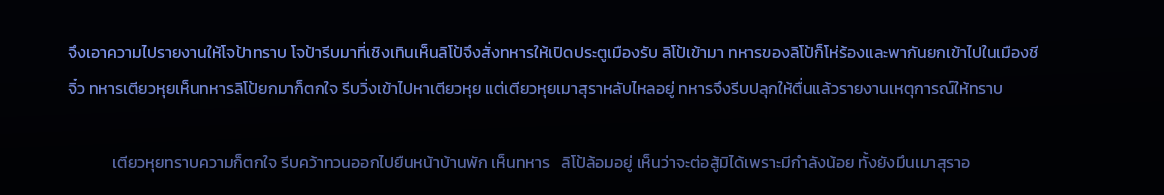จึงเอาความไปรายงานให้โจป้าทราบ โจป้ารีบมาที่เชิงเทินเห็นลิโป้จึงสั่งทหารให้เปิดประตูเมืองรับ ลิโป้เข้ามา ทหารของลิโป้ก็โห่ร้องและพากันยกเข้าไปในเมืองชีจิ๋ว ทหารเตียวหุยเห็นทหารลิโป้ยกมาก็ตกใจ รีบวิ่งเข้าไปหาเตียวหุย แต่เตียวหุยเมาสุราหลับไหลอยู่ ทหารจึงรีบปลุกให้ตื่นแล้วรายงานเหตุการณ์ให้ทราบ

            เตียวหุยทราบความก็ตกใจ รีบคว้าทวนออกไปยืนหน้าบ้านพัก เห็นทหาร   ลิโป้ล้อมอยู่ เห็นว่าจะต่อสู้มิได้เพราะมีกำลังน้อย ทั้งยังมึนเมาสุราอ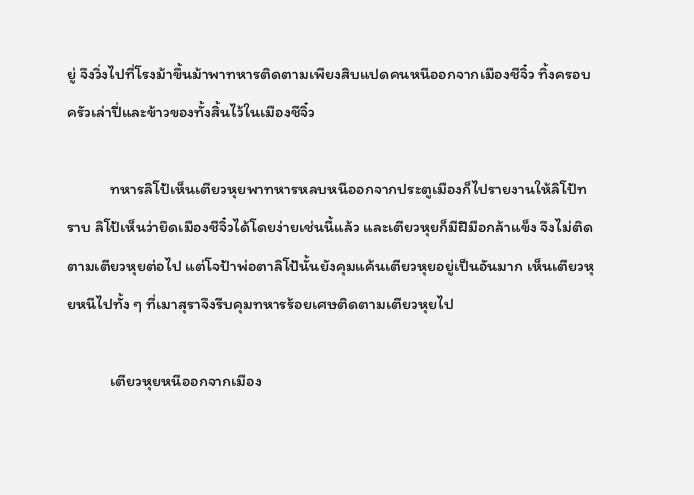ยู่ จึงวิ่งไปที่โรงม้าขึ้นม้าพาทหารติดตามเพียงสิบแปดคนหนีออกจากเมืองชีจิ๋ว ทิ้งครอบครัวเล่าปี่และข้าวของทั้งสิ้นไว้ในเมืองชีจิ๋ว

            ทหารลิโป้เห็นเตียวหุยพาทหารหลบหนีออกจากประตูเมืองก็ไปรายงานให้ลิโป้ทราบ ลิโป้เห็นว่ายึดเมืองชีจิ๋วได้โดยง่ายเช่นนี้แล้ว และเตียวหุยก็มีฝีมือกล้าแข็ง จึงไม่ติดตามเตียวหุยต่อไป แต่โจป้าพ่อตาลิโป้นั้นยังคุมแค้นเตียวหุยอยู่เป็นอันมาก เห็นเตียวหุยหนีไปทั้ง ๆ ที่เมาสุราจึงรีบคุมทหารร้อยเศษติดตามเตียวหุยไป

            เตียวหุยหนีออกจากเมือง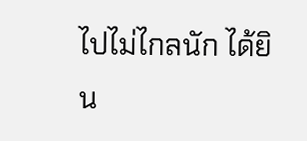ไปไม่ไกลนัก ได้ยิน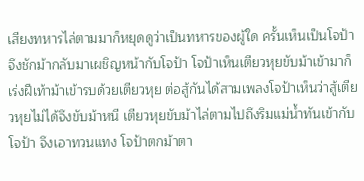เสียงทหารไล่ตามมาก็หยุดดูว่าเป็นทหารของผู้ใด ครั้นเห็นเป็นโจป้า จึงชักม้ากลับมาเผชิญหน้ากับโจป้า โจป้าเห็นเตียวหุยขับม้าเข้ามาก็เร่งฝีเท้าม้าเข้ารบด้วยเตียวหุย ต่อสู้กันได้สามเพลงโจป้าเห็นว่าสู้เตียวหุยไม่ได้จึงขับม้าหนี เตียวหุยขับม้าไล่ตามไปถึงริมแม่น้ำทันเข้ากับโจป้า จึงเอาทวนแทง โจป้าตกม้าตา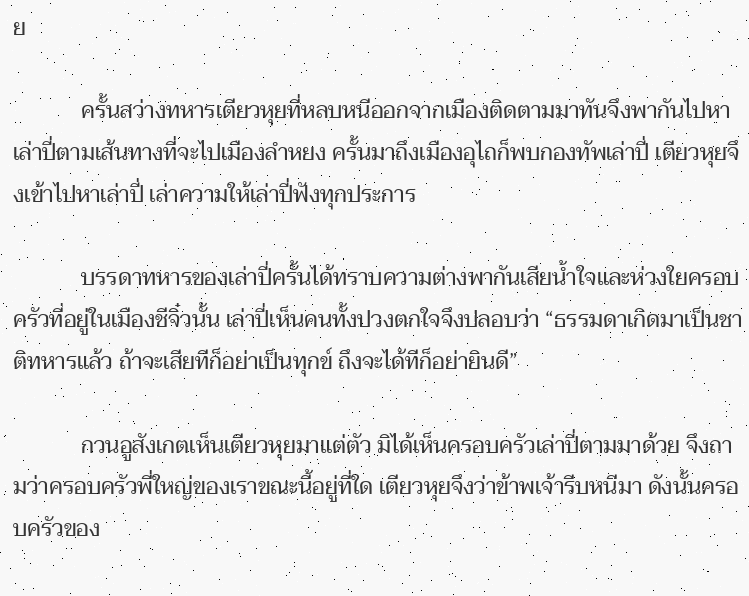ย

            ครั้นสว่างทหารเตียวหุยที่หลบหนีออกจากเมืองติดตามมาทันจึงพากันไปหาเล่าปี่ตามเส้นทางที่จะไปเมืองลำหยง ครั้นมาถึงเมืองอุไถก็พบกองทัพเล่าปี่ เตียวหุยจึงเข้าไปหาเล่าปี่ เล่าความให้เล่าปี่ฟังทุกประการ

            บรรดาทหารของเล่าปี่ครั้นได้ทราบความต่างพากันเสียน้ำใจและห่วงใยครอบครัวที่อยู่ในเมืองชีจิ๋วนั้น เล่าปี่เห็นคนทั้งปวงตกใจจึงปลอบว่า “ธรรมดาเกิดมาเป็นชาติทหารแล้ว ถ้าจะเสียทีก็อย่าเป็นทุกข์ ถึงจะได้ทีก็อย่ายินดี”

            กวนอูสังเกตเห็นเตียวหุยมาแต่ตัว มิได้เห็นครอบครัวเล่าปี่ตามมาด้วย จึงถามว่าครอบครัวพี่ใหญ่ของเราขณะนี้อยู่ที่ใด เตียวหุยจึงว่าข้าพเจ้ารีบหนีมา ดังนั้นครอบครัวของ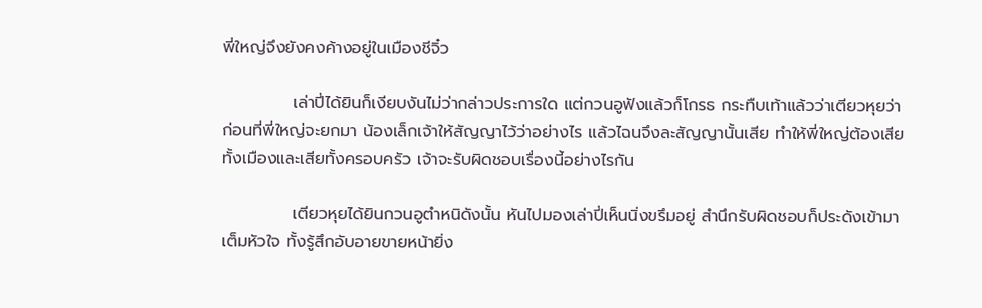พี่ใหญ่จึงยังคงค้างอยู่ในเมืองชีจิ๋ว

            เล่าปี่ได้ยินก็เงียบงันไม่ว่ากล่าวประการใด แต่กวนอูฟังแล้วก็โกรธ กระทืบเท้าแล้วว่าเตียวหุยว่า ก่อนที่พี่ใหญ่จะยกมา น้องเล็กเจ้าให้สัญญาไว้ว่าอย่างไร แล้วไฉนจึงละสัญญานั้นเสีย ทำให้พี่ใหญ่ต้องเสียทั้งเมืองและเสียทั้งครอบครัว เจ้าจะรับผิดชอบเรื่องนี้อย่างไรกัน

            เตียวหุยได้ยินกวนอูตำหนิดังนั้น หันไปมองเล่าปี่เห็นนิ่งขรึมอยู่ สำนึกรับผิดชอบก็ประดังเข้ามาเต็มหัวใจ ทั้งรู้สึกอับอายขายหน้ายิ่ง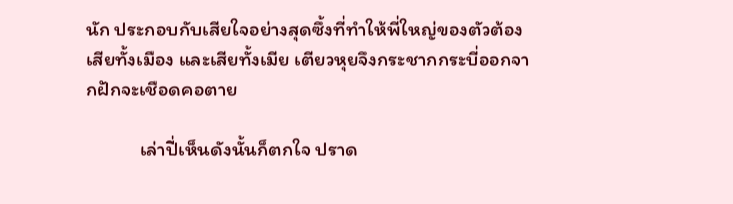นัก ประกอบกับเสียใจอย่างสุดซึ้งที่ทำให้พี่ใหญ่ของตัวต้องเสียทั้งเมือง และเสียทั้งเมีย เตียวหุยจึงกระชากกระบี่ออกจากฝักจะเชือดคอตาย

            เล่าปี่เห็นดังนั้นก็ตกใจ ปราด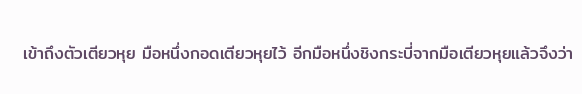เข้าถึงตัวเตียวหุย มือหนึ่งกอดเตียวหุยไว้ อีกมือหนึ่งชิงกระบี่จากมือเตียวหุยแล้วจึงว่า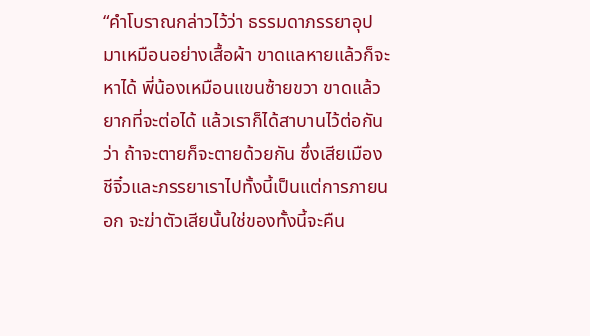“คำโบราณกล่าวไว้ว่า ธรรมดาภรรยาอุปมาเหมือนอย่างเสื้อผ้า ขาดแลหายแล้วก็จะหาได้ พี่น้องเหมือนแขนซ้ายขวา ขาดแล้วยากที่จะต่อได้ แล้วเราก็ได้สาบานไว้ต่อกันว่า ถ้าจะตายก็จะตายด้วยกัน ซึ่งเสียเมืองชีจิ๋วและภรรยาเราไปทั้งนี้เป็นแต่การภายนอก จะฆ่าตัวเสียนั้นใช่ของทั้งนี้จะคืน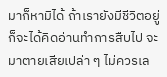มาก็หามิได้ ถ้าเรายังมีชีวิตอยู่ก็จะได้คิดอ่านทำการสืบไป จะมาตายเสียเปล่า ๆ ไม่ควรเล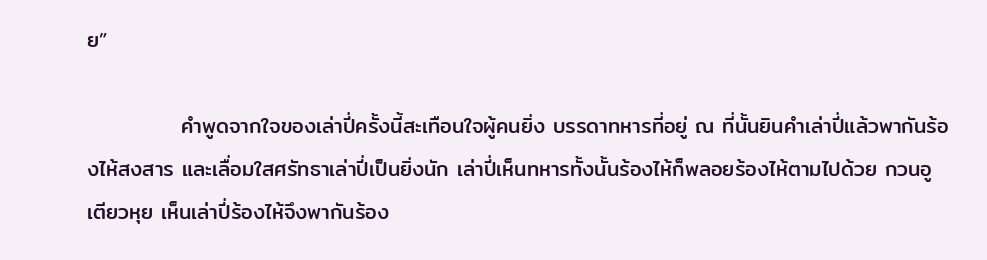ย”

            คำพูดจากใจของเล่าปี่ครั้งนี้สะเทือนใจผู้คนยิ่ง บรรดาทหารที่อยู่ ณ ที่นั้นยินคำเล่าปี่แล้วพากันร้องไห้สงสาร และเลื่อมใสศรัทธาเล่าปี่เป็นยิ่งนัก เล่าปี่เห็นทหารทั้งนั้นร้องไห้ก็พลอยร้องไห้ตามไปด้วย กวนอู เตียวหุย เห็นเล่าปี่ร้องไห้จึงพากันร้อง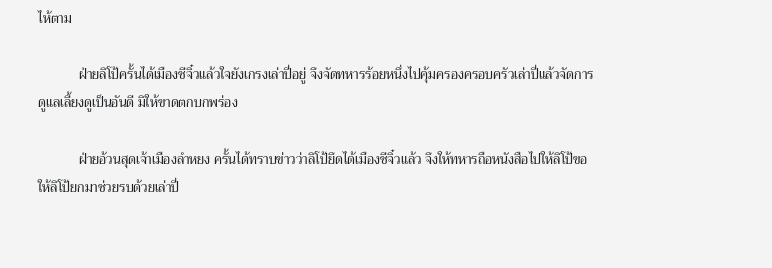ไห้ตาม

            ฝ่ายลิโป้ครั้นได้เมืองชีจิ๋วแล้วใจยังเกรงเล่าปี่อยู่ จึงจัดทหารร้อยหนึ่งไปคุ้มครองครอบครัวเล่าปี่แล้วจัดการดูแลเลี้ยงดูเป็นอันดี มิให้ขาดตกบกพร่อง

            ฝ่ายอ้วนสุดเจ้าเมืองลำหยง ครั้นได้ทราบข่าวว่าลิโป้ยึดได้เมืองชีจิ๋วแล้ว จึงให้ทหารถือหนังสือไปให้ลิโป้ขอให้ลิโป้ยกมาช่วยรบด้วยเล่าปี่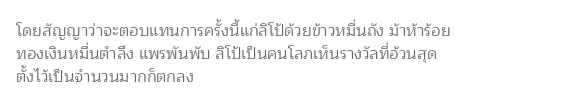โดยสัญญาว่าจะตอบแทนการครั้งนี้แก่ลิโป้ด้วยข้าวหมื่นถัง ม้าห้าร้อย ทองเงินหมื่นตำลึง แพรพันพับ ลิโป้เป็นคนโลภเห็นรางวัลที่อ้วนสุดตั้งไว้เป็นจำนวนมากก็ตกลง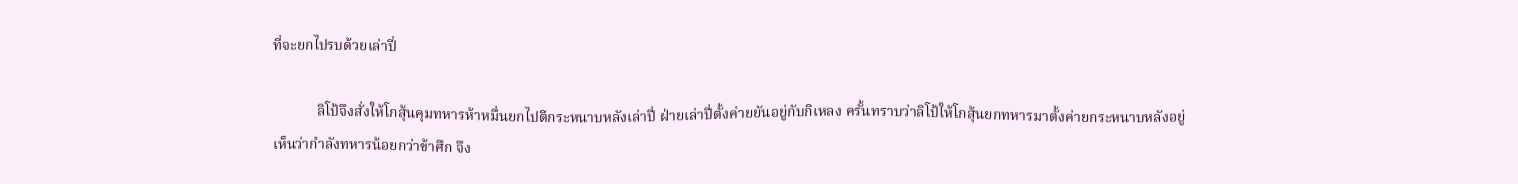ที่จะยกไปรบด้วยเล่าปี่

            ลิโป้จึงสั่งให้โกสุ้นคุมทหารห้าหมื่นยกไปตีกระหนาบหลังเล่าปี่ ฝ่ายเล่าปี่ตั้งค่ายยันอยู่กับกิเหลง ครั้นทราบว่าลิโป้ให้โกสุ้นยกทหารมาตั้งค่ายกระหนาบหลังอยู่ เห็นว่ากำลังทหารน้อยกว่าข้าศึก จึง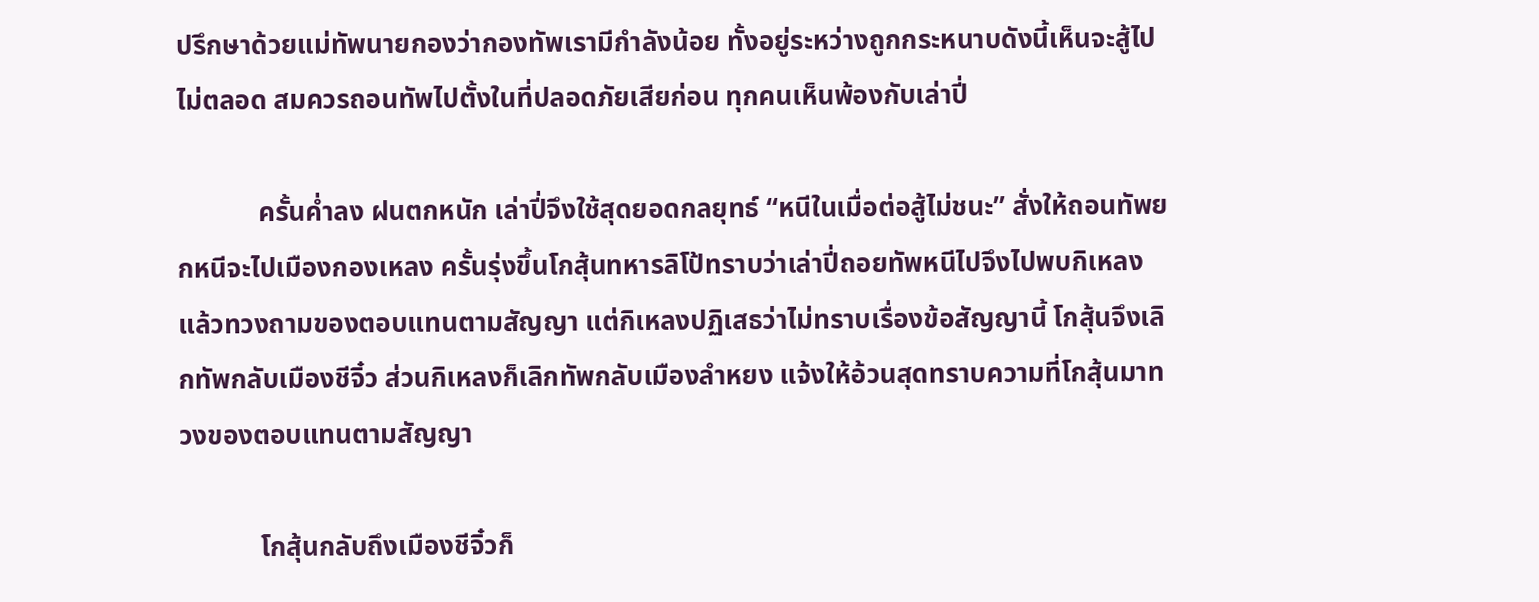ปรึกษาด้วยแม่ทัพนายกองว่ากองทัพเรามีกำลังน้อย ทั้งอยู่ระหว่างถูกกระหนาบดังนี้เห็นจะสู้ไปไม่ตลอด สมควรถอนทัพไปตั้งในที่ปลอดภัยเสียก่อน ทุกคนเห็นพ้องกับเล่าปี่

            ครั้นค่ำลง ฝนตกหนัก เล่าปี่จึงใช้สุดยอดกลยุทธ์ “หนีในเมื่อต่อสู้ไม่ชนะ” สั่งให้ถอนทัพยกหนีจะไปเมืองกองเหลง ครั้นรุ่งขึ้นโกสุ้นทหารลิโป้ทราบว่าเล่าปี่ถอยทัพหนีไปจึงไปพบกิเหลง แล้วทวงถามของตอบแทนตามสัญญา แต่กิเหลงปฏิเสธว่าไม่ทราบเรื่องข้อสัญญานี้ โกสุ้นจึงเลิกทัพกลับเมืองชีจิ๋ว ส่วนกิเหลงก็เลิกทัพกลับเมืองลำหยง แจ้งให้อ้วนสุดทราบความที่โกสุ้นมาทวงของตอบแทนตามสัญญา

            โกสุ้นกลับถึงเมืองชีจิ๋วก็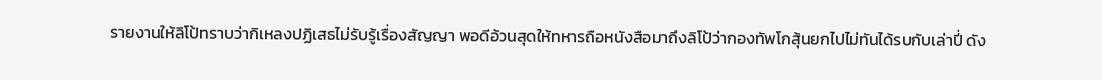รายงานให้ลิโป้ทราบว่ากิเหลงปฏิเสธไม่รับรู้เรื่องสัญญา พอดีอ้วนสุดให้ทหารถือหนังสือมาถึงลิโป้ว่ากองทัพโกสุ้นยกไปไม่ทันได้รบกับเล่าปี่ ดัง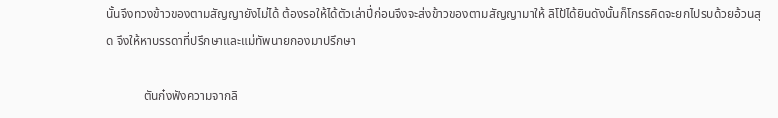นั้นจึงทวงข้าวของตามสัญญายังไม่ได้ ต้องรอให้ได้ตัวเล่าปี่ก่อนจึงจะส่งข้าวของตามสัญญามาให้ ลิโป้ได้ยินดังนั้นก็โกรธคิดจะยกไปรบด้วยอ้วนสุด จึงให้หาบรรดาที่ปรึกษาและแม่ทัพนายกองมาปรึกษา

            ตันก๋งฟังความจากลิ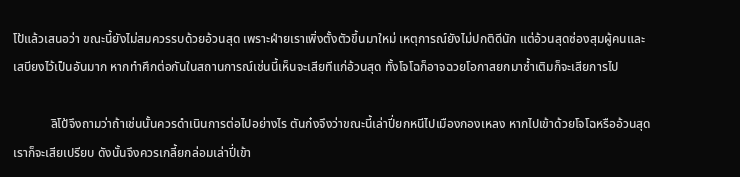โป้แล้วเสนอว่า ขณะนี้ยังไม่สมควรรบด้วยอ้วนสุด เพราะฝ่ายเราเพิ่งตั้งตัวขึ้นมาใหม่ เหตุการณ์ยังไม่ปกติดีนัก แต่อ้วนสุดซ่องสุมผู้คนและเสบียงไว้เป็นอันมาก หากทำศึกต่อกันในสถานการณ์เช่นนี้เห็นจะเสียทีแก่อ้วนสุด ทั้งโจโฉก็อาจฉวยโอกาสยกมาซ้ำเติมก็จะเสียการไป

            ลิโป้จึงถามว่าถ้าเช่นนั้นควรดำเนินการต่อไปอย่างไร ตันก๋งจึงว่าขณะนี้เล่าปี่ยกหนีไปเมืองกองเหลง หากไปเข้าด้วยโจโฉหรืออ้วนสุด เราก็จะเสียเปรียบ ดังนั้นจึงควรเกลี้ยกล่อมเล่าปี่เข้า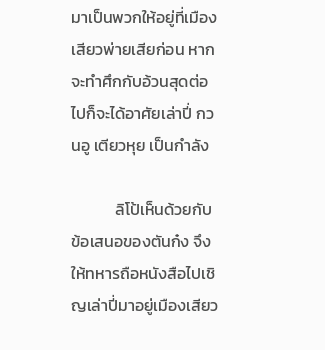มาเป็นพวกให้อยู่ที่เมืองเสียวพ่ายเสียก่อน หากจะทำศึกกับอ้วนสุดต่อไปก็จะได้อาศัยเล่าปี่ กวนอู เตียวหุย เป็นกำลัง

            ลิโป้เห็นด้วยกับข้อเสนอของตันก๋ง จึงให้ทหารถือหนังสือไปเชิญเล่าปี่มาอยู่เมืองเสียว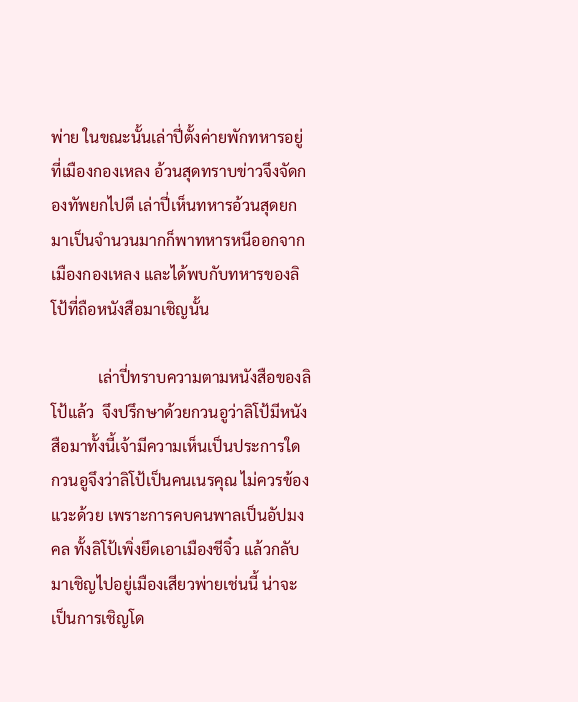พ่าย ในขณะนั้นเล่าปี่ตั้งค่ายพักทหารอยู่ที่เมืองกองเหลง อ้วนสุดทราบข่าวจึงจัดกองทัพยกไปตี เล่าปี่เห็นทหารอ้วนสุดยกมาเป็นจำนวนมากก็พาทหารหนีออกจากเมืองกองเหลง และได้พบกับทหารของลิโป้ที่ถือหนังสือมาเชิญนั้น

            เล่าปี่ทราบความตามหนังสือของลิโป้แล้ว  จึงปรึกษาด้วยกวนอูว่าลิโป้มีหนังสือมาทั้งนี้เจ้ามีความเห็นเป็นประการใด กวนอูจึงว่าลิโป้เป็นคนเนรคุณ ไม่ควรข้องแวะด้วย เพราะการคบคนพาลเป็นอัปมงคล ทั้งลิโป้เพิ่งยึดเอาเมืองชีจิ๋ว แล้วกลับมาเชิญไปอยู่เมืองเสียวพ่ายเช่นนี้ น่าจะเป็นการเชิญโด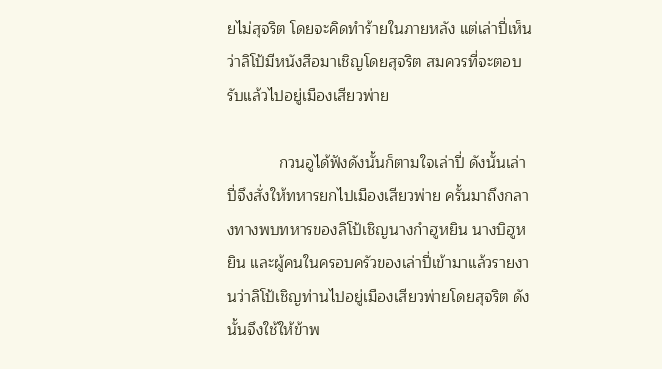ยไม่สุจริต โดยจะคิดทำร้ายในภายหลัง แต่เล่าปี่เห็นว่าลิโป้มีหนังสือมาเชิญโดยสุจริต สมควรที่จะตอบรับแล้วไปอยู่เมืองเสียวพ่าย

            กวนอูได้ฟังดังนั้นก็ตามใจเล่าปี่ ดังนั้นเล่าปี่จึงสั่งให้ทหารยกไปเมืองเสียวพ่าย ครั้นมาถึงกลางทางพบทหารของลิโป้เชิญนางกำฮูหยิน นางบิฮูหยิน และผู้คนในครอบครัวของเล่าปี่เข้ามาแล้วรายงานว่าลิโป้เชิญท่านไปอยู่เมืองเสียวพ่ายโดยสุจริต ดังนั้นจึงใช้ให้ข้าพ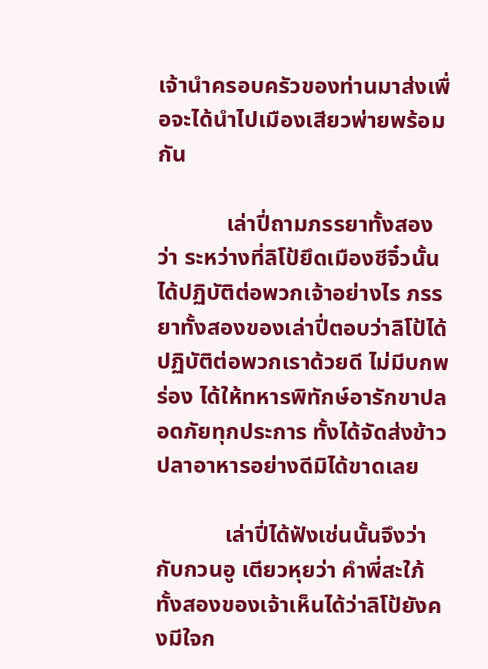เจ้านำครอบครัวของท่านมาส่งเพื่อจะได้นำไปเมืองเสียวพ่ายพร้อมกัน

            เล่าปี่ถามภรรยาทั้งสองว่า ระหว่างที่ลิโป้ยึดเมืองชีจิ๋วนั้นได้ปฏิบัติต่อพวกเจ้าอย่างไร ภรรยาทั้งสองของเล่าปี่ตอบว่าลิโป้ได้ปฏิบัติต่อพวกเราด้วยดี ไม่มีบกพร่อง ได้ให้ทหารพิทักษ์อารักขาปลอดภัยทุกประการ ทั้งได้จัดส่งข้าวปลาอาหารอย่างดีมิได้ขาดเลย

            เล่าปี่ได้ฟังเช่นนั้นจึงว่ากับกวนอู เตียวหุยว่า คำพี่สะใภ้ทั้งสองของเจ้าเห็นได้ว่าลิโป้ยังคงมีใจก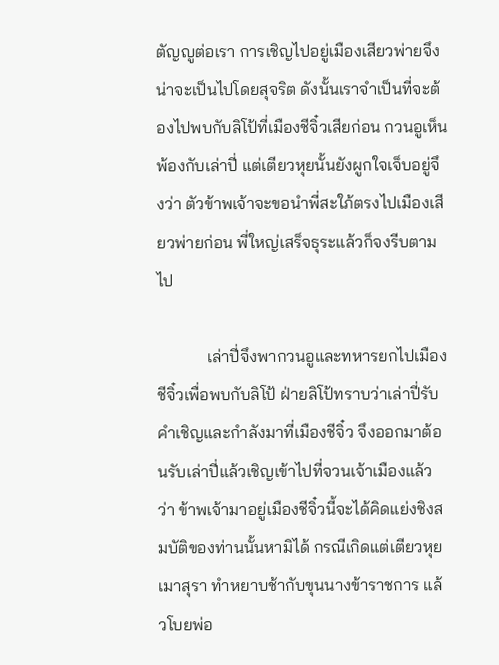ตัญญูต่อเรา การเชิญไปอยู่เมืองเสียวพ่ายจึงน่าจะเป็นไปโดยสุจริต ดังนั้นเราจำเป็นที่จะต้องไปพบกับลิโป้ที่เมืองชีจิ๋วเสียก่อน กวนอูเห็นพ้องกับเล่าปี่ แต่เตียวหุยนั้นยังผูกใจเจ็บอยู่จึงว่า ตัวข้าพเจ้าจะขอนำพี่สะใภ้ตรงไปเมืองเสียวพ่ายก่อน พี่ใหญ่เสร็จธุระแล้วก็จงรีบตามไป

            เล่าปี่จึงพากวนอูและทหารยกไปเมืองชีจิ๋วเพื่อพบกับลิโป้ ฝ่ายลิโป้ทราบว่าเล่าปี่รับคำเชิญและกำลังมาที่เมืองชีจิ๋ว จึงออกมาต้อนรับเล่าปี่แล้วเชิญเข้าไปที่จวนเจ้าเมืองแล้วว่า ข้าพเจ้ามาอยู่เมืองชีจิ๋วนี้จะได้คิดแย่งชิงสมบัติของท่านนั้นหามิได้ กรณีเกิดแต่เตียวหุยเมาสุรา ทำหยาบช้ากับขุนนางข้าราชการ แล้วโบยพ่อ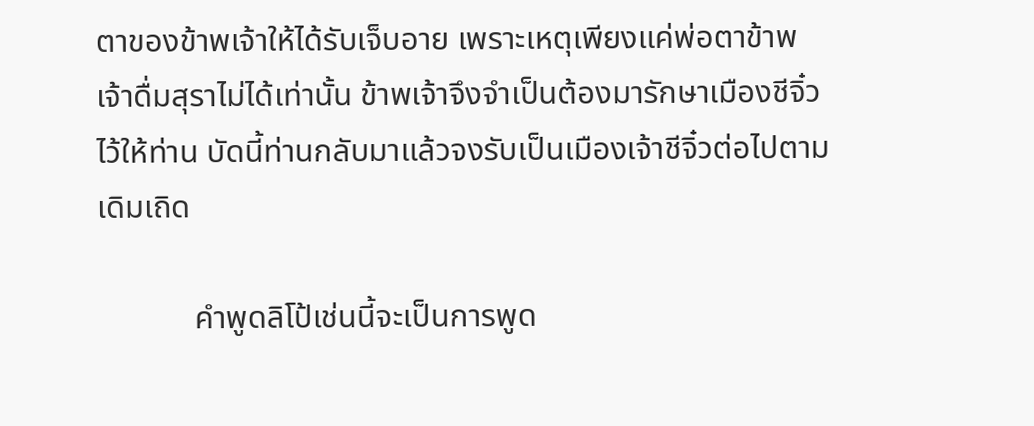ตาของข้าพเจ้าให้ได้รับเจ็บอาย เพราะเหตุเพียงแค่พ่อตาข้าพเจ้าดื่มสุราไม่ได้เท่านั้น ข้าพเจ้าจึงจำเป็นต้องมารักษาเมืองชีจิ๋วไว้ให้ท่าน บัดนี้ท่านกลับมาแล้วจงรับเป็นเมืองเจ้าชีจิ๋วต่อไปตามเดิมเถิด

            คำพูดลิโป้เช่นนี้จะเป็นการพูด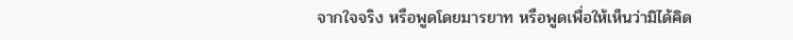จากใจจริง หรือพูดโดยมารยาท หรือพูดเพื่อให้เห็นว่ามิได้คิด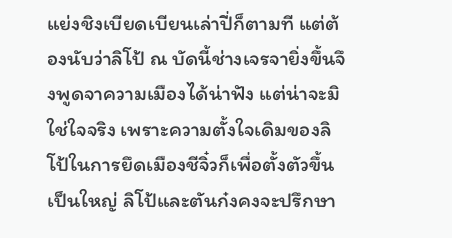แย่งชิงเบียดเบียนเล่าปี่ก็ตามที แต่ต้องนับว่าลิโป้ ณ บัดนี้ช่างเจรจายิ่งขึ้นจึงพูดจาความเมืองได้น่าฟัง แต่น่าจะมิใช่ใจจริง เพราะความตั้งใจเดิมของลิโป้ในการยึดเมืองชีจิ๋วก็เพื่อตั้งตัวขึ้นเป็นใหญ่ ลิโป้และตันก๋งคงจะปรึกษา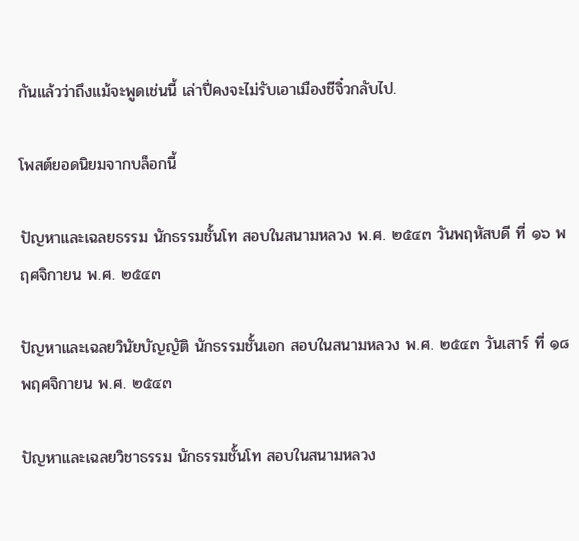กันแล้วว่าถึงแม้จะพูดเช่นนี้ เล่าปี่คงจะไม่รับเอาเมืองชีจิ๋วกลับไป.

โพสต์ยอดนิยมจากบล็อกนี้

ปัญหาและเฉลยธรรม นักธรรมชั้นโท สอบในสนามหลวง พ.ศ. ๒๕๔๓ วันพฤหัสบดี ที่ ๑๖ พฤศจิกายน พ.ศ. ๒๕๔๓

ปัญหาและเฉลยวินัยบัญญัติ นักธรรมชั้นเอก สอบในสนามหลวง พ.ศ. ๒๕๔๓ วันเสาร์ ที่ ๑๘ พฤศจิกายน พ.ศ. ๒๕๔๓

ปัญหาและเฉลยวิชาธรรม นักธรรมชั้นโท สอบในสนามหลวง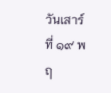วันเสาร์ ที่ ๑๙ พฤ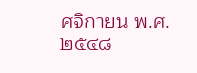ศจิกายน พ.ศ. ๒๕๔๘